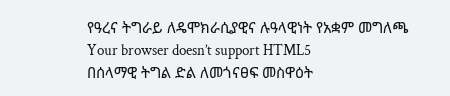የዓረና ትግራይ ለዴሞክራሲያዊና ሉዓላዊነት የአቋም መግለጫ
Your browser doesn’t support HTML5
በሰላማዊ ትግል ድል ለመጎናፀፍ መስዋዕት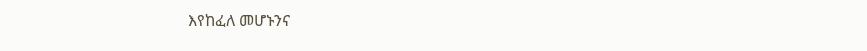እየከፈለ መሆኑንና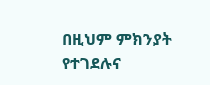በዚህም ምክንያት የተገደሉና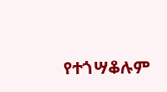የተጎሣቆሉም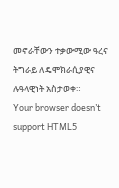መኖራቸውን ተቃውሚው ዓረና ትግራይ ለዴሞክራሲያዊና ሉዓላዊነት አስታወቀ።
Your browser doesn’t support HTML5